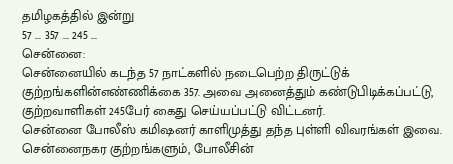தமிழகத்தில் இன்று
57 ... 357 ... 245 ...
சென்னை:
சென்னையில் கடந்த 57 நாட்களில் நடைபெற்ற திருட்டுக் குற்றங்களின்எண்ணிக்கை 357. அவை அனைத்தும் கண்டுபிடிக்கப்பட்டு, குற்றவாளிகள் 245பேர் கைது செய்யப்பட்டு விட்டனர்.
சென்னை போலீஸ் கமிஷனர் காளிமுத்து தந்த புள்ளி விவரங்கள் இவை. சென்னைநகர குற்றங்களும், போலீசின்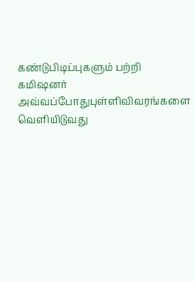கண்டுபிடிப்புகளும் பற்றி கமிஷனர் அவ்வப்போதுபுள்ளிவிவரங்களை வெளியிடுவது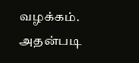வழக்கம்.
அதன்படி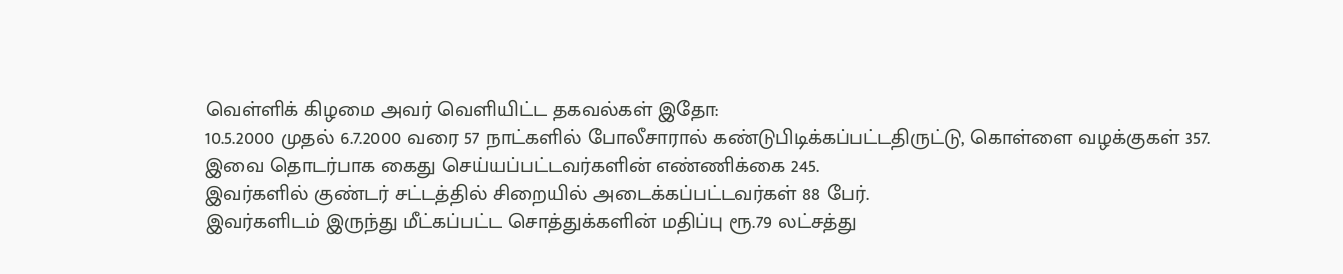வெள்ளிக் கிழமை அவர் வெளியிட்ட தகவல்கள் இதோ:
10.5.2000 முதல் 6.7.2000 வரை 57 நாட்களில் போலீசாரால் கண்டுபிடிக்கப்பட்டதிருட்டு, கொள்ளை வழக்குகள் 357.
இவை தொடர்பாக கைது செய்யப்பட்டவர்களின் எண்ணிக்கை 245.
இவர்களில் குண்டர் சட்டத்தில் சிறையில் அடைக்கப்பட்டவர்கள் 88 பேர்.
இவர்களிடம் இருந்து மீட்கப்பட்ட சொத்துக்களின் மதிப்பு ரூ.79 லட்சத்து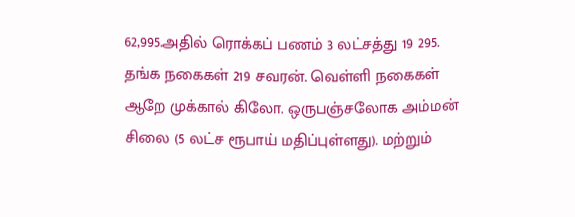62,995.அதில் ரொக்கப் பணம் 3 லட்சத்து 19 295.
தங்க நகைகள் 219 சவரன். வெள்ளி நகைகள் ஆறே முக்கால் கிலோ. ஒருபஞ்சலோக அம்மன் சிலை (5 லட்ச ரூபாய் மதிப்புள்ளது). மற்றும்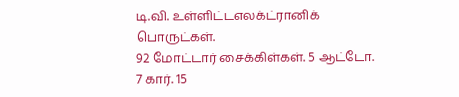டி.வி. உள்ளிட்டஎலக்ட்ரானிக் பொருட்கள்.
92 மோட்டார் சைக்கிள்கள். 5 ஆட்டோ. 7 கார். 15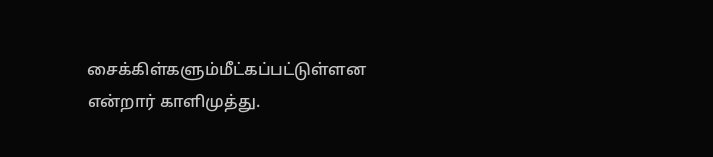சைக்கிள்களும்மீட்கப்பட்டுள்ளன என்றார் காளிமுத்து.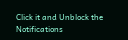Click it and Unblock the Notifications